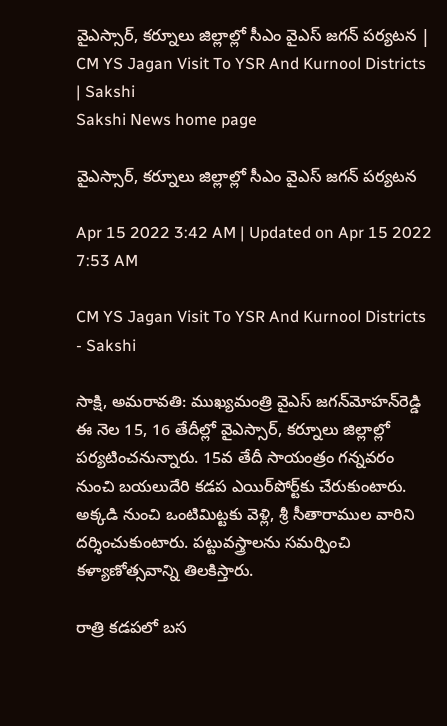వైఎస్సార్, కర్నూలు జిల్లాల్లో సీఎం వైఎస్‌ జగన్‌ పర్యటన | CM YS Jagan Visit To YSR And Kurnool Districts | Sakshi
Sakshi News home page

వైఎస్సార్, కర్నూలు జిల్లాల్లో సీఎం వైఎస్‌ జగన్‌ పర్యటన

Apr 15 2022 3:42 AM | Updated on Apr 15 2022 7:53 AM

CM YS Jagan Visit To YSR And Kurnool Districts - Sakshi

సాక్షి, అమరావతి: ముఖ్యమంత్రి వైఎస్‌ జగన్‌మోహన్‌రెడ్డి ఈ నెల 15, 16 తేదీల్లో వైఎస్సార్, కర్నూలు జిల్లాల్లో పర్యటించనున్నారు. 15వ తేదీ సాయంత్రం గన్నవరం నుంచి బయలుదేరి కడప ఎయిర్‌పోర్ట్‌కు చేరుకుంటారు. అక్కడి నుంచి ఒంటిమిట్టకు వెళ్లి, శ్రీ సీతారాముల వారిని దర్శించుకుంటారు. పట్టువస్త్రాలను సమర్పించి కళ్యాణోత్సవాన్ని తిలకిస్తారు.

రాత్రి కడపలో బస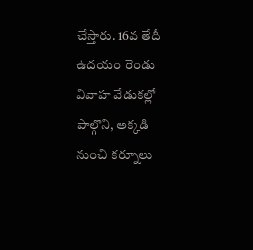చేస్తారు. 16వ తేదీ ఉదయం రెండు వివాహ వేడుకల్లో పాల్గొని, అక్కడి నుంచి కర్నూలు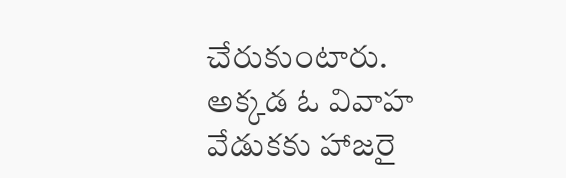చేరుకుంటారు. అక్కడ ఓ వివాహ వేడుకకు హాజరై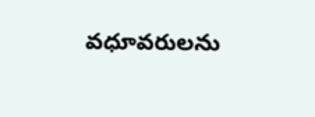వధూవరులను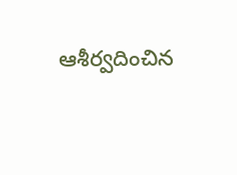ఆశీర్వదించిన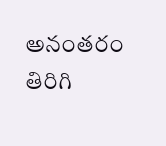అనంతరం తిరిగి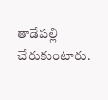తాడేపల్లి చేరుకుంటారు.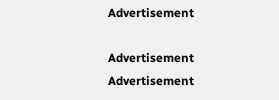Advertisement

Advertisement
Advertisement